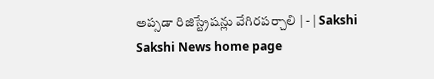అప్సడా రిజిస్ట్రేషన్లు వేగిరపర్చాలి | - | Sakshi
Sakshi News home page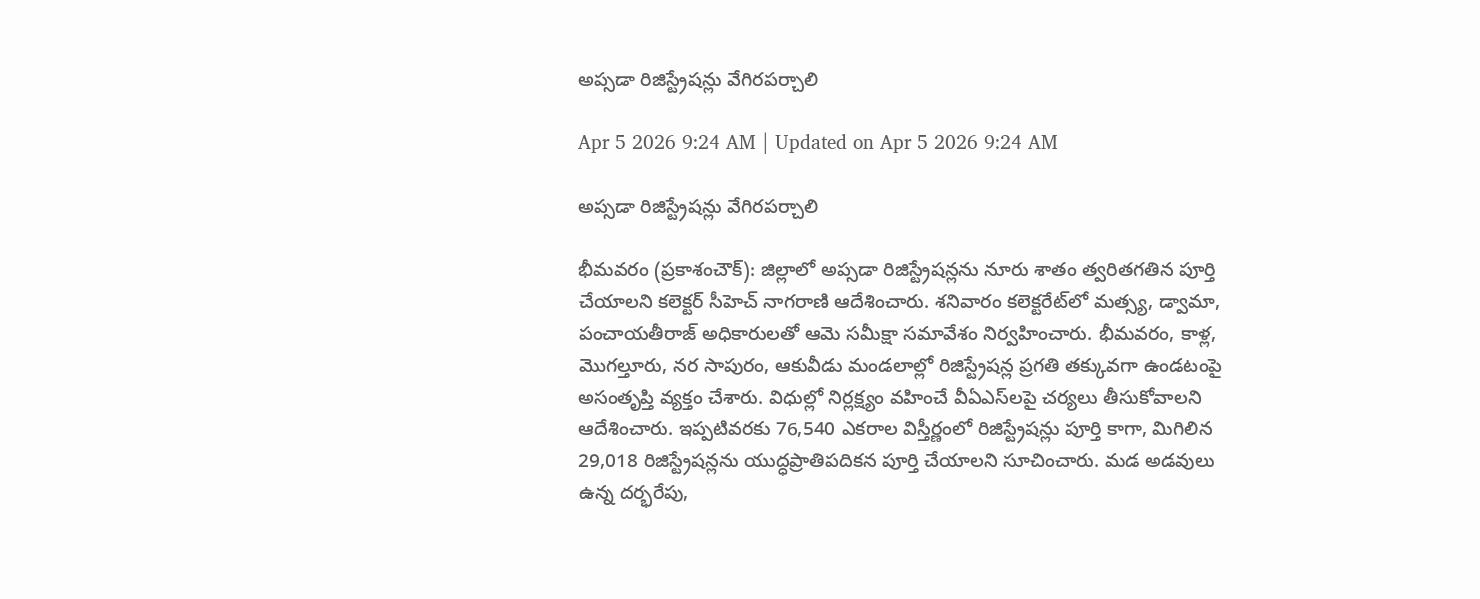అప్సడా రిజిస్ట్రేషన్లు వేగిరపర్చాలి

Apr 5 2026 9:24 AM | Updated on Apr 5 2026 9:24 AM

అప్సడా రిజిస్ట్రేషన్లు వేగిరపర్చాలి

భీమవరం (ప్రకాశంచౌక్‌): జిల్లాలో అప్సడా రిజిస్ట్రేషన్లను నూరు శాతం త్వరితగతిన పూర్తి చేయాలని కలెక్టర్‌ సీహెచ్‌ నాగరాణి ఆదేశించారు. శనివారం కలెక్టరేట్‌లో మత్స్య, డ్వామా, పంచాయతీరాజ్‌ అధికారులతో ఆమె సమీక్షా సమావేశం నిర్వహించారు. భీమవరం, కాళ్ల, మొగల్తూరు, నర సాపురం, ఆకువీడు మండలాల్లో రిజిస్ట్రేషన్ల ప్రగతి తక్కువగా ఉండటంపై అసంతృప్తి వ్యక్తం చేశారు. విధుల్లో నిర్లక్ష్యం వహించే వీఏఎస్‌లపై చర్యలు తీసుకోవాలని ఆదేశించారు. ఇప్పటివరకు 76,540 ఎకరాల విస్తీర్ణంలో రిజిస్ట్రేషన్లు పూర్తి కాగా, మిగిలిన 29,018 రిజిస్ట్రేషన్లను యుద్ధప్రాతిపదికన పూర్తి చేయాలని సూచించారు. మడ అడవులు ఉన్న దర్భరేపు,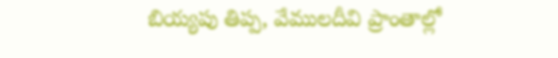బియ్యపు తిప్ప, వేములదీవి ప్రాంతాల్లో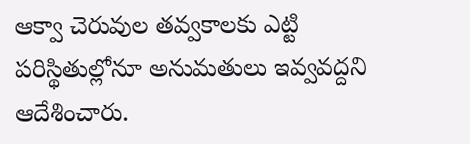ఆక్వా చెరువుల తవ్వకాలకు ఎట్టి పరిస్థితుల్లోనూ అనుమతులు ఇవ్వవద్దని ఆదేశించారు.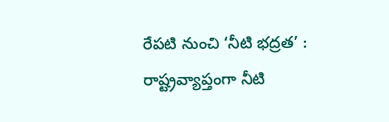రేపటి నుంచి ‘నీటి భద్రత’ : రాష్ట్రవ్యాప్తంగా నీటి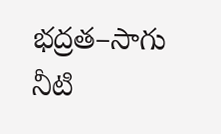భద్రత–సాగు నీటి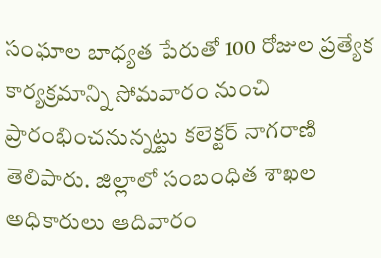సంఘాల బాధ్యత పేరుతో 100 రోజుల ప్రత్యేక కార్యక్రమాన్ని సోమవారం నుంచి ప్రారంభించనున్నట్టు కలెక్టర్‌ నాగరాణి తెలిపారు. జిల్లాలో సంబంధిత శాఖల అధికారులు ఆదివారం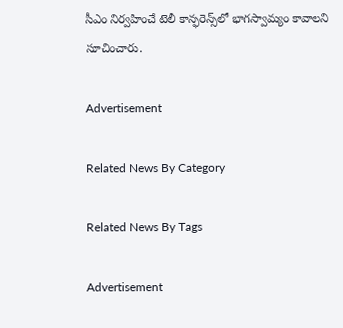సీఎం నిర్వహించే టెలీ కాన్ఫరెన్స్‌లో భాగస్వామ్యం కావాలని సూచించారు.

Advertisement

Related News By Category

Related News By Tags

Advertisement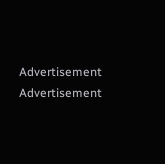Advertisement
Advertisement